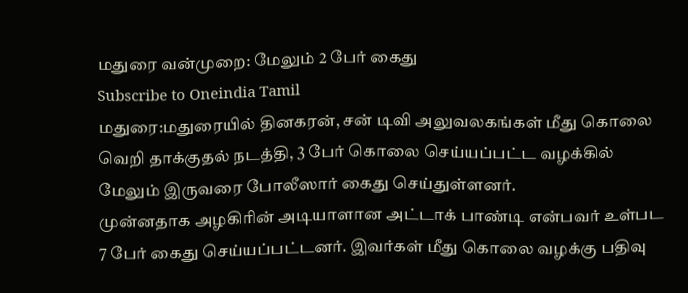மதுரை வன்முறை: மேலும் 2 பேர் கைது
Subscribe to Oneindia Tamil
மதுரை:மதுரையில் தினகரன், சன் டிவி அலுவலகங்கள் மீது கொலை வெறி தாக்குதல் நடத்தி, 3 பேர் கொலை செய்யப்பட்ட வழக்கில் மேலும் இருவரை போலீஸார் கைது செய்துள்ளனர்.
முன்னதாக அழகிரின் அடியாளான அட்டாக் பாண்டி என்பவர் உள்பட 7 பேர் கைது செய்யப்பட்டனர். இவர்கள் மீது கொலை வழக்கு பதிவு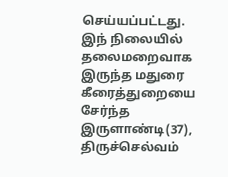செய்யப்பட்டது.
இந் நிலையில் தலைமறைவாக இருந்த மதுரை கீரைத்துறையை சேர்ந்த இருளாண்டி(37), திருச்செல்வம்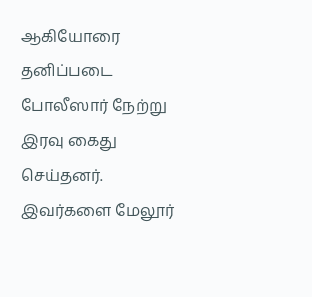ஆகியோரை தனிப்படை போலீஸார் நேற்று இரவு கைது செய்தனர்.
இவர்களை மேலூர்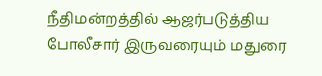நீதிமன்றத்தில் ஆஜர்படுத்திய போலீசார் இருவரையும் மதுரை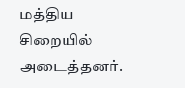மத்திய சிறையில் அடைத்தனர்.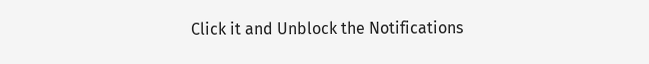Click it and Unblock the Notifications